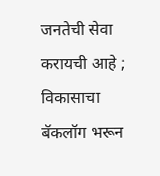जनतेची सेवा करायची आहे ; विकासाचा बॅकलॉग भरून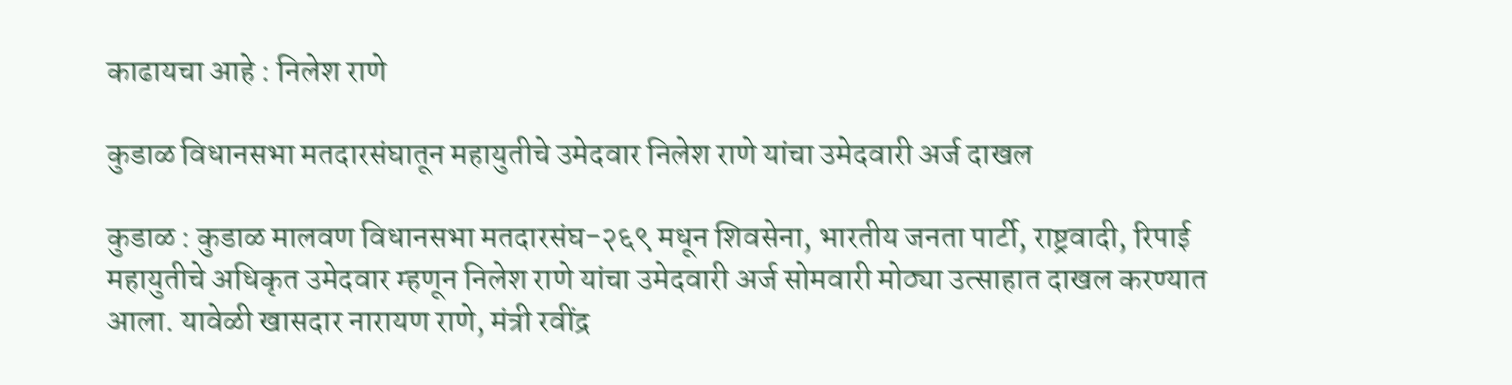काढायचा आहे : निलेश राणे

कुडाळ विधानसभा मतदारसंघातून महायुतीचे उमेदवार निलेश राणे यांचा उमेदवारी अर्ज दाखल

कुडाळ : कुडाळ मालवण विधानसभा मतदारसंघ-२६९ मधून शिवसेना, भारतीय जनता पार्टी, राष्ट्रवादी, रिपाई महायुतीचे अधिकृत उमेदवार म्हणून निलेश राणे यांचा उमेदवारी अर्ज सोमवारी मोठ्या उत्साहात दाखल करण्यात आला. यावेळी खासदार नारायण राणे, मंत्री रवींद्र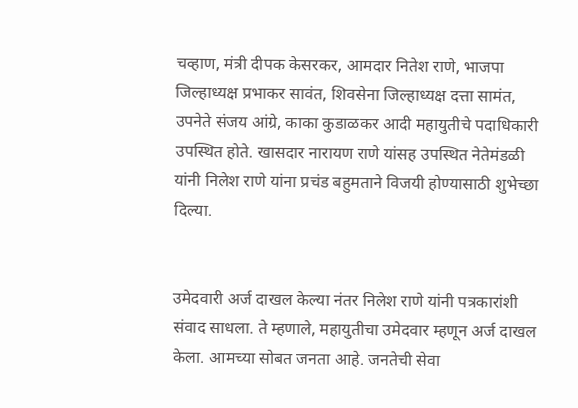चव्हाण, मंत्री दीपक केसरकर, आमदार नितेश राणे, भाजपा जिल्हाध्यक्ष प्रभाकर सावंत, शिवसेना जिल्हाध्यक्ष दत्ता सामंत, उपनेते संजय आंग्रे, काका कुडाळकर आदी महायुतीचे पदाधिकारी उपस्थित होते. खासदार नारायण राणे यांसह उपस्थित नेतेमंडळी यांनी निलेश राणे यांना प्रचंड बहुमताने विजयी होण्यासाठी शुभेच्छा दिल्या.


उमेदवारी अर्ज दाखल केल्या नंतर निलेश राणे यांनी पत्रकारांशी संवाद साधला. ते म्हणाले, महायुतीचा उमेदवार म्हणून अर्ज दाखल केला. आमच्या सोबत जनता आहे. जनतेची सेवा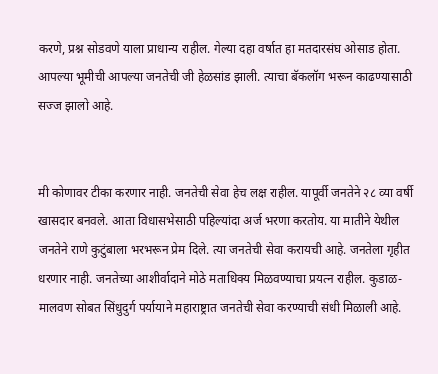करणे, प्रश्न सोडवणे याला प्राधान्य राहील. गेल्या दहा वर्षात हा मतदारसंघ ओसाड होता. आपल्या भूमीची आपल्या जनतेची जी हेळसांड झाली. त्याचा बॅकलॉग भरून काढण्यासाठी सज्ज झालो आहे.


मी कोणावर टीका करणार नाही. जनतेची सेवा हेच लक्ष राहील. यापूर्वी जनतेने २८ व्या वर्षी खासदार बनवले. आता विधासभेसाठी पहिल्यांदा अर्ज भरणा करतोय. या मातीने येथील जनतेने राणे कुटुंबाला भरभरून प्रेम दिले. त्या जनतेची सेवा करायची आहे. जनतेला गृहीत धरणार नाही. जनतेच्या आशीर्वादाने मोठे मताधिक्य मिळवण्याचा प्रयत्न राहील. कुडाळ-मालवण सोबत सिंधुदुर्ग पर्यायाने महाराष्ट्रात जनतेची सेवा करण्याची संधी मिळाली आहे.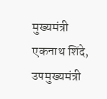मुख्यमंत्री एकनाथ शिंदे, उपमुख्यमंत्री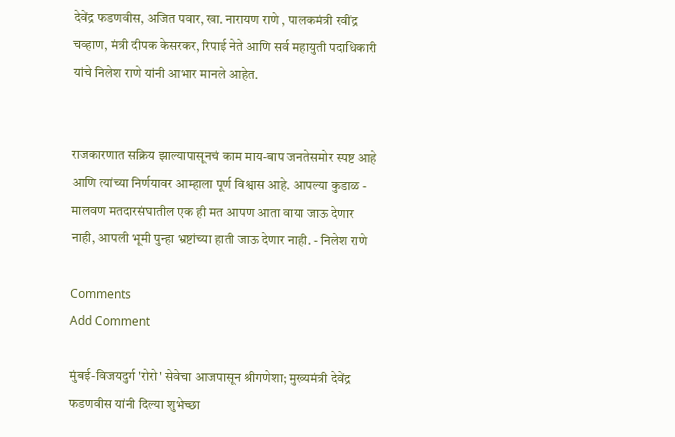देवेंद्र फडणवीस, अजित पवार, खा. नारायण राणे , पालकमंत्री रवींद्र चव्हाण, मंत्री दीपक केसरकर, रिपाई नेते आणि सर्व महायुती पदाधिकारी यांचे निलेश राणे यांनी आभार मानले आहेत.


राजकारणात सक्रिय झाल्यापासूनचं काम माय-बाप जनतेसमोर स्पष्ट आहे आणि त्यांच्या निर्णयावर आम्हाला पूर्ण विश्वास आहे. आपल्या कुडाळ - मालवण मतदारसंघातील एक ही मत आपण आता वाया जाऊ देणार नाही, आपली भूमी पुन्हा भ्रष्टांच्या हाती जाऊ देणार नाही. - निलेश राणे

Comments
Add Comment

मुंबई-विजयदुर्ग 'रोरो' सेवेचा आजपासून श्रीगणेशा; मुख्यमंत्री देवेंद्र फडणवीस यांनी दिल्या शुभेच्छा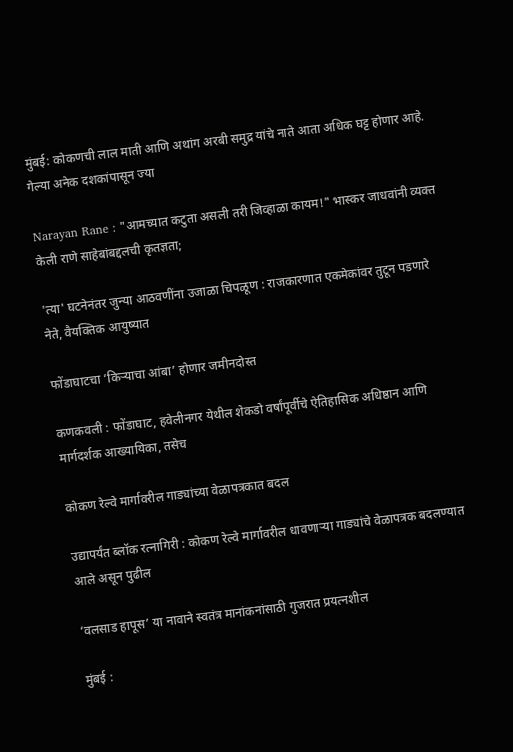मुंबई: कोकणची लाल माती आणि अथांग अरबी समुद्र यांचे नाते आता अधिक घट्ट होणार आहे. गेल्या अनेक दशकांपासून ज्या

Narayan Rane : "आमच्यात कटुता असली तरी जिव्हाळा कायम!" भास्कर जाधवांनी व्यक्त केली राणे साहेबांबद्दलची कृतज्ञता;

'त्या' घटनेनंतर जुन्या आठवणींना उजाळा चिपळूण : राजकारणात एकमेकांवर तुटून पडणारे नेते, वैयक्तिक आयुष्यात

फोंडाघाटचा ‘किऱ्याचा आंबा’ होणार जमीनदोस्त

कणकवली : फोंडाघाट, हवेलीनगर येथील शेकडो वर्षांपूर्वीचे ऐतिहासिक अधिष्ठान आणि मार्गदर्शक आख्यायिका, तसेच

कोकण रेल्वे मार्गावरील गाड्यांच्या वेळापत्रकात बदल

उद्यापर्यंत ब्लॉक रत्नागिरी : कोकण रेल्वे मार्गावरील धावणाऱ्या गाड्यांचे वेळापत्रक बदलण्यात आले असून पुढील

‘वलसाड हापूस’ या नावाने स्वतंत्र मानांकनांसाठी गुजरात प्रयत्नशील

मुंबई :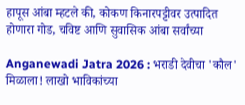हापूस आंबा म्हटले की, कोकण किनारपट्टीवर उत्पादित होणारा गोड, चविष्ट आणि सुवासिक आंबा सर्वांच्या

Anganewadi Jatra 2026 : भराडी देवीचा 'कौल' मिळाला! लाखो भाविकांच्या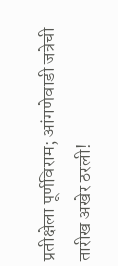प्रतीक्षेला पूर्णविराम; आंगणेवाडी जत्रेची तारीख अखेर ठरली!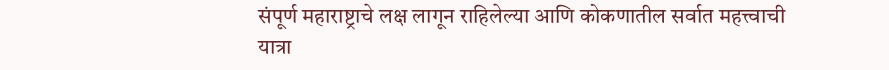संपूर्ण महाराष्ट्राचे लक्ष लागून राहिलेल्या आणि कोकणातील सर्वात महत्त्वाची यात्रा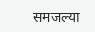समजल्या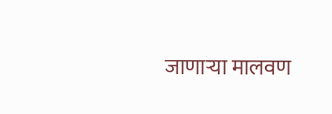जाणाऱ्या मालवण